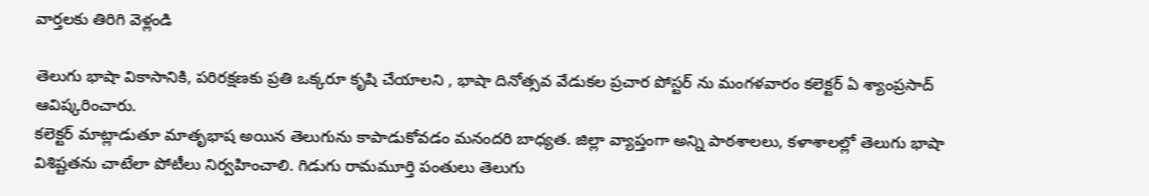వార్తలకు తిరిగి వెళ్లండి

తెలుగు భాషా వికాసానికి, పరిరక్షణకు ప్రతి ఒక్కరూ కృషి చేయాలని , భాషా దినోత్సవ వేడుకల ప్రచార పోస్టర్ ను మంగళవారం కలెక్టర్ ఏ శ్యాంప్రసాద్ ఆవిష్కరించారు.
కలెక్టర్ మాట్లాడుతూ మాతృభాష అయిన తెలుగును కాపాడుకోవడం మనందరి బాధ్యత. జిల్లా వ్యాప్తంగా అన్ని పాఠశాలలు, కళాశాలల్లో తెలుగు భాషా విశిష్టతను చాటేలా పోటీలు నిర్వహించాలి. గిడుగు రామమూర్తి పంతులు తెలుగు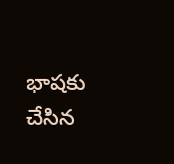భాషకు చేసిన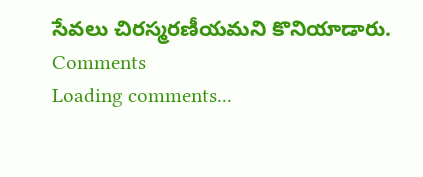సేవలు చిరస్మరణీయమని కొనియాడారు.
Comments
Loading comments...